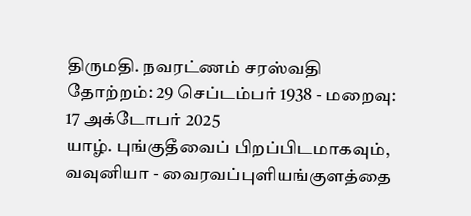திருமதி. நவரட்ணம் சரஸ்வதி
தோற்றம்: 29 செப்டம்பர் 1938 - மறைவு: 17 அக்டோபர் 2025
யாழ். புங்குதீவைப் பிறப்பிடமாகவும், வவுனியா - வைரவப்புளியங்குளத்தை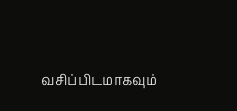வசிப்பிடமாகவும்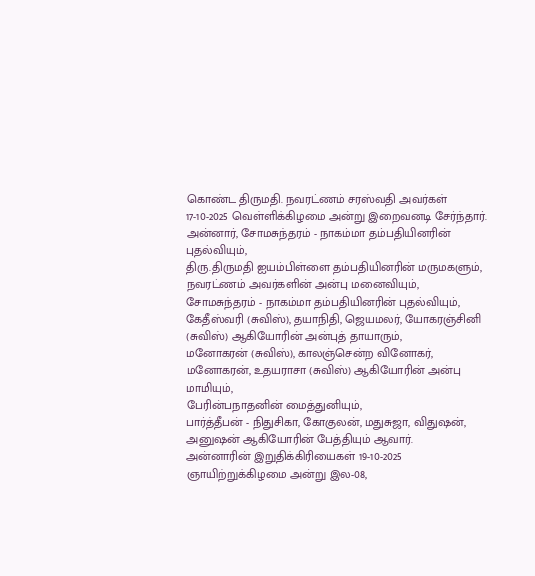கொண்ட திருமதி. நவரட்ணம் சரஸ்வதி அவர்கள் 17-10-2025 வெள்ளிக்கிழமை அன்று இறைவனடி சேர்ந்தார்.
அன்னார், சோமசுந்தரம் - நாகம்மா தம்பதியினரின் புதல்வியும்,
திரு.திருமதி ஐயம்பிள்ளை தம்பதியினரின் மருமகளும்,
நவரட்ணம் அவர்களின் அன்பு மனைவியும்,
சோமசுந்தரம் - நாகம்மா தம்பதியினரின் புதல்வியும்,
கேதீஸ்வரி (சுவிஸ்), தயாநிதி, ஜெயமலர், யோகரஞ்சினி (சுவிஸ்) ஆகியோரின் அன்புத் தாயாரும்,
மனோகரன் (சுவிஸ்), காலஞ்சென்ற வினோகர், மனோகரன், உதயராசா (சுவிஸ்) ஆகியோரின் அன்பு மாமியும்,
பேரின்பநாதனின் மைத்துனியும்,
பார்த்தீபன் - நிதுசிகா, கோகுலன், மதுசுஜா, விதுஷன், அனுஷன் ஆகியோரின் பேத்தியும் ஆவார்.
அன்னாரின் இறுதிக்கிரியைகள் 19-10-2025 ஞாயிற்றுக்கிழமை அன்று இல-08,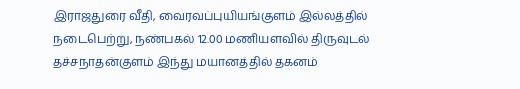இராஜதுரை வீதி, வைரவப்புயியங்குளம் இல்லத்தில் நடைபெற்று, நண்பகல் 12.00 மணியளவில் திருவுடல் தச்சநாதன்குளம் இந்து மயானத்தில் தகனம்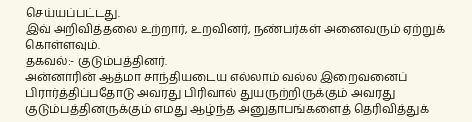செய்யப்பட்டது.
இவ் அறிவித்தலை உற்றார், உறவினர், நண்பர்கள் அனைவரும் ஏற்றுக் கொள்ளவும்.
தகவல்:- குடும்பத்தினர்.
அன்னாரின் ஆத்மா சாந்தியடைய எல்லாம் வல்ல இறைவனைப் பிரார்த்திப்பதோடு அவரது பிரிவால் துயருற்றிருக்கும் அவரது குடும்பத்தினருக்கும் எமது ஆழ்ந்த அனுதாபங்களைத் தெரிவித்துக்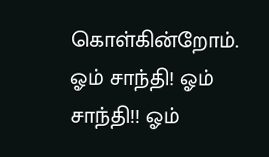கொள்கின்றோம்.
ஓம் சாந்தி! ஓம் சாந்தி!! ஓம்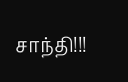சாந்தி!!!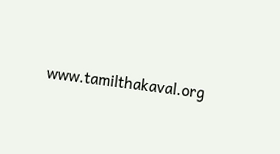www.tamilthakaval.org